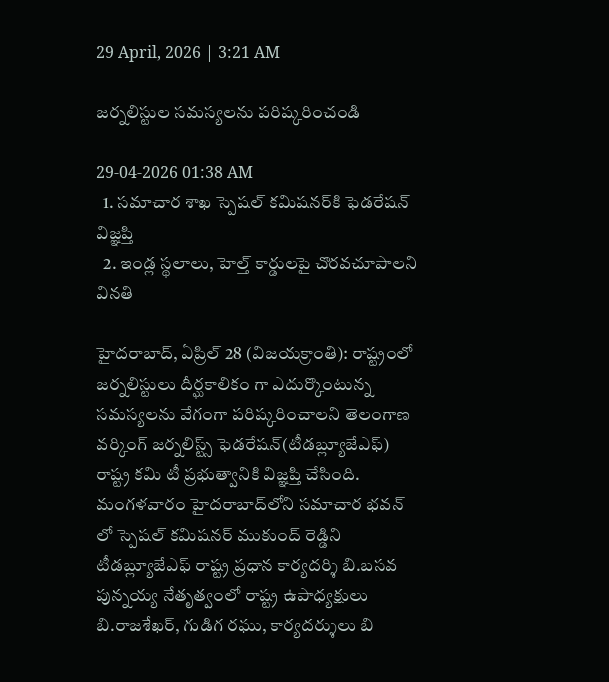29 April, 2026 | 3:21 AM

జర్నలిస్టుల సమస్యలను పరిష్కరించండి

29-04-2026 01:38 AM
  1. సమాచార శాఖ స్పెషల్ కమిషనర్‌కి ఫెడరేషన్ విజ్ఞప్తి
  2. ఇండ్ల స్థలాలు, హెల్త్ కార్డులపై చొరవచూపాలని వినతి

హైదరాబాద్, ఏప్రిల్ 28 (విజయక్రాంతి): రాష్ట్రంలో జర్నలిస్టులు దీర్ఘకాలికం గా ఎదుర్కొంటున్న సమస్యలను వేగంగా పరిష్కరించాలని తెలంగాణ వర్కింగ్ జర్నలిస్ట్స్ ఫెడరేషన్(టీడబ్ల్యూజేఎఫ్) రాష్ట్ర కమి టీ ప్రభుత్వానికి విజ్ఞప్తి చేసింది. మంగళవారం హైదరాబాద్‌లోని సమాచార భవన్ లో స్పెషల్ కమిషనర్ ముకుంద్ రెడ్డిని టీడబ్ల్యూజేఎఫ్ రాష్ట్ర ప్రధాన కార్యదర్శి బి.బసవ పున్నయ్య నేతృత్వంలో రాష్ట్ర ఉపాధ్యక్షులు బి.రాజశేఖర్, గుడిగ రఘు, కార్యదర్శులు బి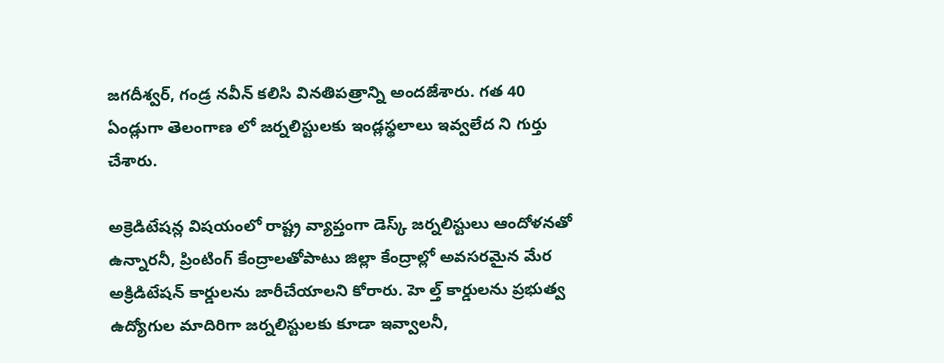జగదీశ్వర్, గండ్ర నవీన్ కలిసి వినతిపత్రాన్ని అందజేశారు. గత 40 ఏండ్లుగా తెలంగాణ లో జర్నలిస్టులకు ఇండ్లస్థలాలు ఇవ్వలేద ని గుర్తు చేశారు.

అక్రెడిటేషన్ల విషయంలో రాష్ట్ర వ్యాప్తంగా డెస్క్ జర్నలిస్టులు ఆందోళనతో ఉన్నారనీ, ప్రింటింగ్ కేంద్రాలతోపాటు జిల్లా కేంద్రాల్లో అవసరమైన మేర అక్రిడిటేషన్ కార్డులను జారీచేయాలని కోరారు. హె ల్త్ కార్డులను ప్రభుత్వ ఉద్యోగుల మాదిరిగా జర్నలిస్టులకు కూడా ఇవ్వాలనీ,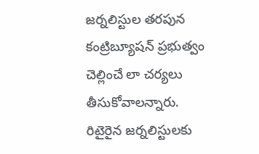జర్నలిస్టుల తరపున కంట్రిబ్యూషన్ ప్రభుత్వం చెల్లించే లా చర్యలు తీసుకోవాలన్నారు. రిటైరైన జర్నలిస్టులకు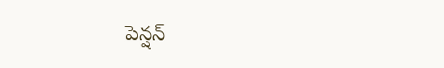పెన్షన్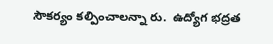సౌకర్యం కల్పించాలన్నా రు.  ఉద్యోగ భద్రత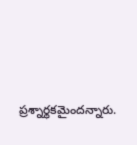ప్రశ్నార్థకమైందన్నారు.